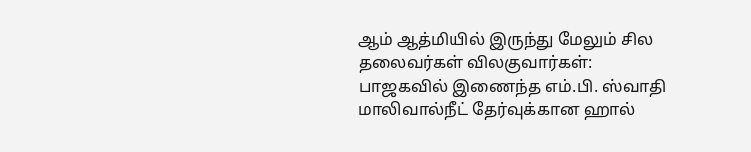ஆம் ஆத்மியில் இருந்து மேலும் சில தலைவர்கள் விலகுவார்கள்: பாஜகவில் இணைந்த எம்.பி. ஸ்வாதி மாலிவால்நீட் தேர்வுக்கான ஹால்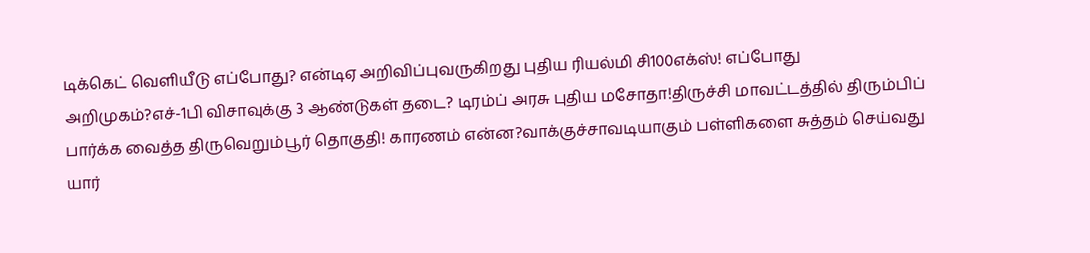டிக்கெட் வெளியீடு எப்போது? என்டிஏ அறிவிப்புவருகிறது புதிய ரியல்மி சி100எக்ஸ்! எப்போது அறிமுகம்?எச்-1பி விசாவுக்கு 3 ஆண்டுகள் தடை? டிரம்ப் அரசு புதிய மசோதா!திருச்சி மாவட்டத்தில் திரும்பிப் பார்க்க வைத்த திருவெறும்பூர் தொகுதி! காரணம் என்ன?வாக்குச்சாவடியாகும் பள்ளிகளை சுத்தம் செய்வது யார்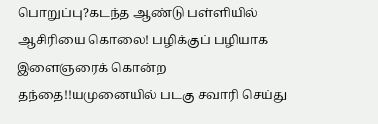பொறுப்பு?கடந்த ஆண்டு பள்ளியில் ஆசிரியை கொலை! பழிக்குப் பழியாக இளைஞரைக் கொன்ற தந்தை!!யமுனையில் படகு சவாரி செய்து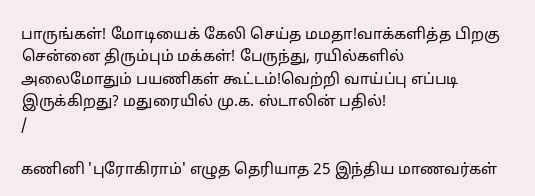பாருங்கள்! மோடியைக் கேலி செய்த மமதா!வாக்களித்த பிறகு சென்னை திரும்பும் மக்கள்! பேருந்து, ரயில்களில் அலைமோதும் பயணிகள் கூட்டம்!வெற்றி வாய்ப்பு எப்படி இருக்கிறது? மதுரையில் மு.க. ஸ்டாலின் பதில்!
/

கணினி 'புரோகிராம்' எழுத தெரியாத 25 இந்திய மாணவர்கள்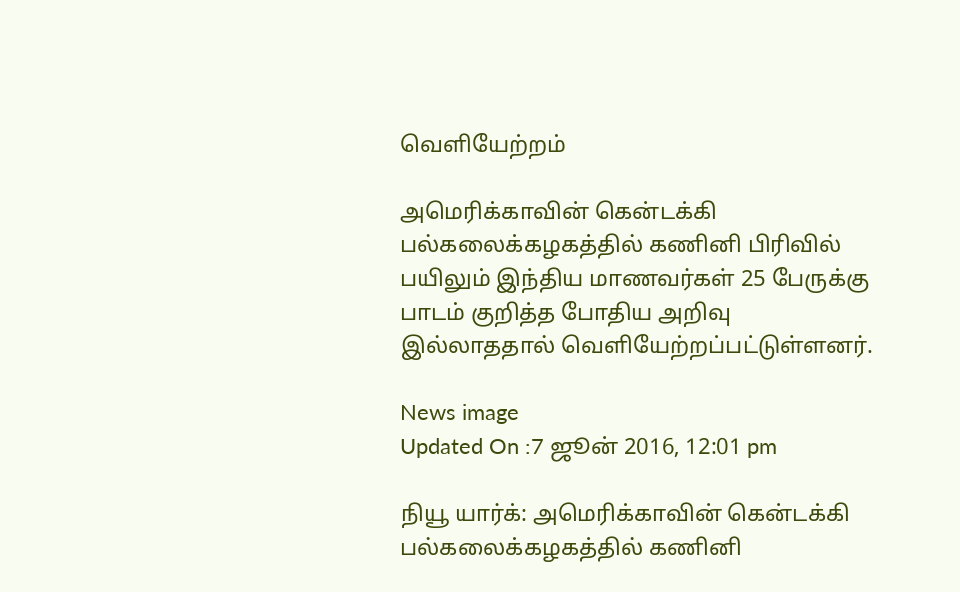வெளியேற்றம்

அமெரிக்காவின் கென்டக்கி பல்கலைக்கழகத்தில் கணினி பிரிவில் பயிலும் இந்திய மாணவர்கள் 25 பேருக்கு பாடம் குறித்த போதிய அறிவு இல்லாததால் வெளியேற்றப்பட்டுள்ளனர்.

News image
Updated On :7 ஜூன் 2016, 12:01 pm

நியூ யார்க்: அமெரிக்காவின் கென்டக்கி பல்கலைக்கழகத்தில் கணினி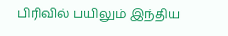பிரிவில் பயிலும் இந்திய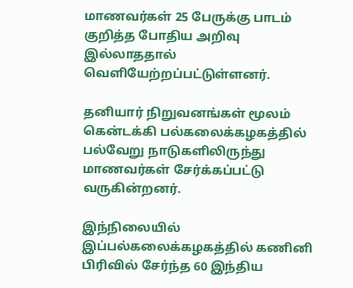மாணவர்கள் 25 பேருக்கு பாடம் குறித்த போதிய அறிவு இல்லாததால் வெளியேற்றப்பட்டுள்ளனர்.

தனியார் நிறுவனங்கள் மூலம் கென்டக்கி பல்கலைக்கழகத்தில் பல்வேறு நாடுகளிலிருந்து மாணவர்கள் சேர்க்கப்பட்டு வருகின்றனர்.

இந்நிலையில் இப்பல்கலைக்கழகத்தில் கணினி பிரிவில் சேர்ந்த 60 இந்திய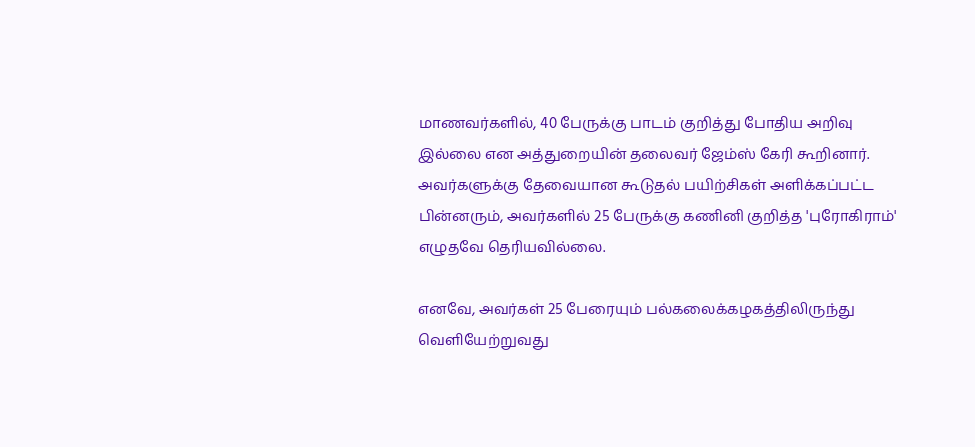மாணவர்களில், 40 பேருக்கு பாடம் குறித்து போதிய அறிவு இல்லை என அத்துறையின் தலைவர் ஜேம்ஸ் கேரி கூறினார். அவர்களுக்கு தேவையான கூடுதல் பயிற்சிகள் அளிக்கப்பட்ட பின்னரும், அவர்களில் 25 பேருக்கு கணினி குறித்த 'புரோகிராம்' எழுதவே தெரியவில்லை.

எனவே, அவர்கள் 25 பேரையும் பல்கலைக்கழகத்திலிருந்து வெளியேற்றுவது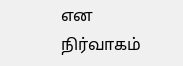என நிர்வாகம்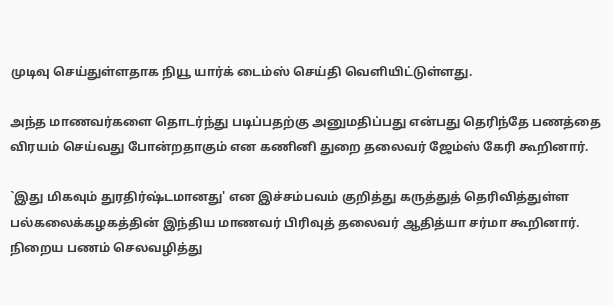முடிவு செய்துள்ளதாக நியூ யார்க் டைம்ஸ் செய்தி வெளியிட்டுள்ளது.

அந்த மாணவர்களை தொடர்ந்து படிப்பதற்கு அனுமதிப்பது என்பது தெரிந்தே பணத்தை விரயம் செய்வது போன்றதாகும் என கணினி துறை தலைவர் ஜேம்ஸ் கேரி கூறினார்.

`இது மிகவும் துரதிர்ஷ்டமானது' என இச்சம்பவம் குறித்து கருத்துத் தெரிவித்துள்ள பல்கலைக்கழகத்தின் இந்திய மாணவர் பிரிவுத் தலைவர் ஆதித்யா சர்மா கூறினார். நிறைய பணம் செலவழித்து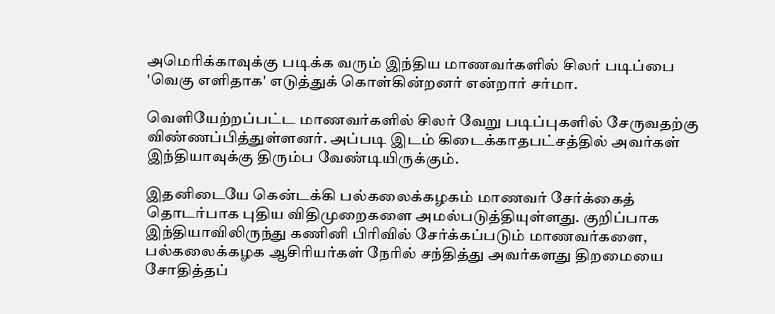அமெரிக்காவுக்கு படிக்க வரும் இந்திய மாணவர்களில் சிலர் படிப்பை 'வெகு எளிதாக' எடுத்துக் கொள்கின்றனர் என்றார் சர்மா.

வெளியேற்றப்பட்ட மாணவர்களில் சிலர் வேறு படிப்புகளில் சேருவதற்கு விண்ணப்பித்துள்ளனர். அப்படி இடம் கிடைக்காதபட்சத்தில் அவர்கள் இந்தியாவுக்கு திரும்ப வேண்டியிருக்கும்.

இதனிடையே கென்டக்கி பல்கலைக்கழகம் மாணவர் சேர்க்கைத் தொடர்பாக புதிய விதிமுறைகளை அமல்படுத்தியுள்ளது. குறிப்பாக இந்தியாவிலிருந்து கணினி பிரிவில் சேர்க்கப்படும் மாணவர்களை, பல்கலைக்கழக ஆசிரியர்கள் நேரில் சந்தித்து அவர்களது திறமையை சோதித்தப்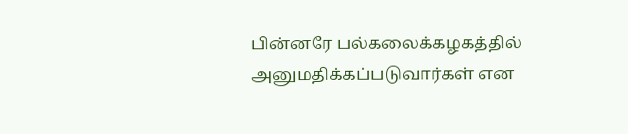பின்னரே பல்கலைக்கழகத்தில் அனுமதிக்கப்படுவார்கள் என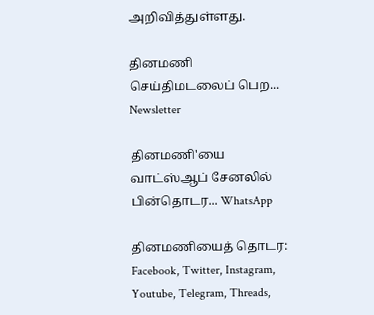அறிவித்துள்ளது.

தினமணி செய்திமடலைப் பெற... Newsletter

தினமணி'யை வாட்ஸ்ஆப் சேனலில் பின்தொடர... WhatsApp

தினமணியைத் தொடர: Facebook, Twitter, Instagram, Youtube, Telegram, Threads,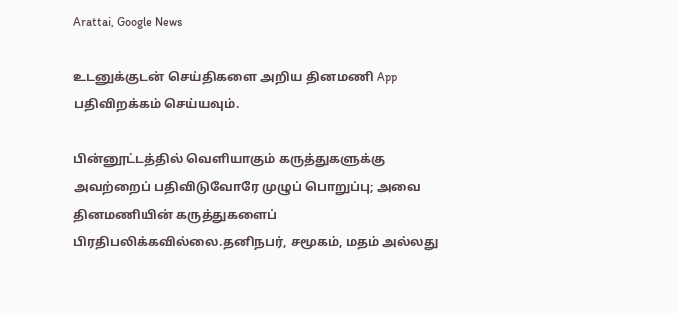Arattai, Google News

உடனுக்குடன் செய்திகளை அறிய தினமணி App பதிவிறக்கம் செய்யவும்.

பின்னூட்டத்தில் வெளியாகும் கருத்துகளுக்கு அவற்றைப் பதிவிடுவோரே முழுப் பொறுப்பு; அவை தினமணியின் கருத்துகளைப் பிரதிபலிக்கவில்லை.தனிநபர், சமூகம், மதம் அல்லது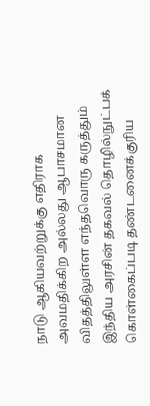நாடு ஆகியவற்றுக்கு எதிராக அவமதிக்கிற அல்லது ஆபாசமான விதத்திலுள்ள எந்தவொரு கருத்தும் இந்திய அரசின் தகவல் தொழில்நுட்பக் கொள்கைப்படி தண்டனைக்குரிய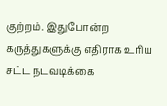குற்றம். இதுபோன்ற கருத்துகளுக்கு எதிராக உரிய சட்ட நடவடிக்கை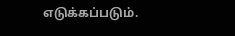எடுக்கப்படும்.